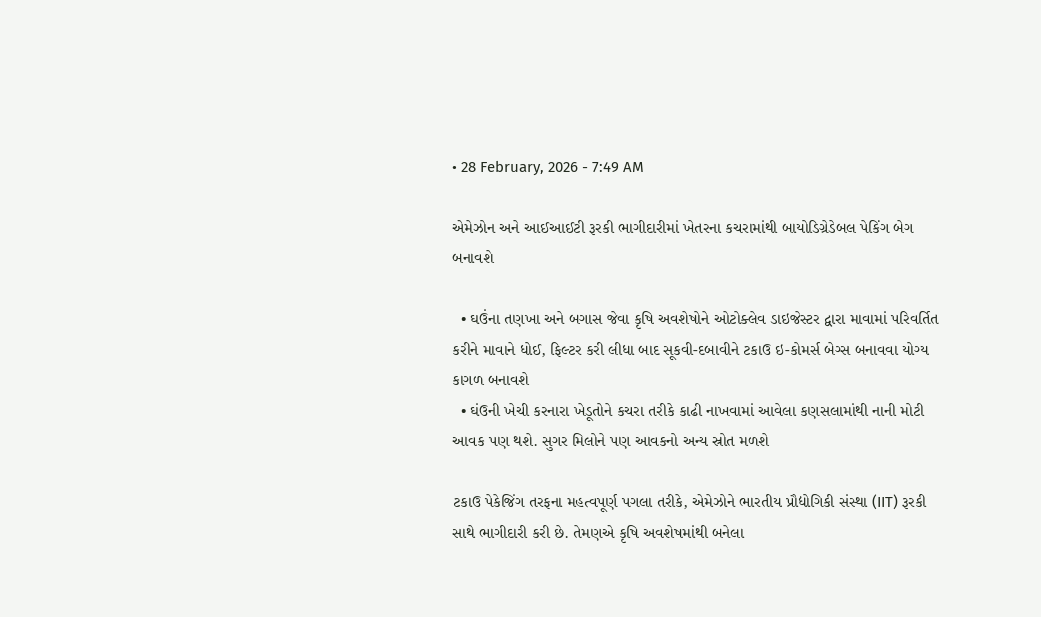• 28 February, 2026 - 7:49 AM

એમેઝોન અને આઈઆઈટી રૂરકી ભાગીદારીમાં ખેતરના કચરામાંથી બાયોડિગ્રેડેબલ પેકિંગ બેગ બનાવશે

  • ઘઉંના તણખા અને બગાસ જેવા કૃષિ અવશેષોને ઓટોક્લેવ ડાઇજેસ્ટર દ્વારા માવામાં પરિવર્તિત કરીને માવાને ધોઈ, ફિલ્ટર કરી લીધા બાદ સૂકવી-દબાવીને ટકાઉ ઇ-કોમર્સ બેગ્સ બનાવવા યોગ્ય કાગળ બનાવશે
  • ઘંઉની ખેચી કરનારા ખેડૂતોને કચરા તરીકે કાઢી નાખવામાં આવેલા કણસલામાંથી નાની મોટી આવક પણ થશે. સુગર મિલોને પણ આવકનો અન્ય સ્રોત મળશે

ટકાઉ પેકેજિંગ તરફના મહત્વપૂર્ણ પગલા તરીકે, એમેઝોને ભારતીય પ્રૌદ્યોગિકી સંસ્થા (IIT) રૂરકી સાથે ભાગીદારી કરી છે. તેમણએ કૃષિ અવશેષમાંથી બનેલા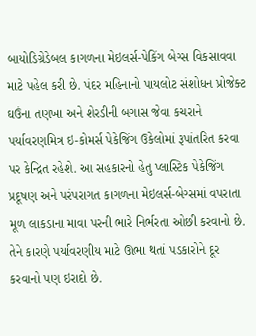બાયોડિગ્રેડેબલ કાગળના મેઇલર્સ-પેકિંગ બેગ્સ વિકસાવવા માટે પહેલ કરી છે. પંદર મહિનાનો પાયલોટ સંશોધન પ્રોજેક્ટ ઘઉંના તણખા અને શેરડીની બગાસ જેવા કચરાને પર્યાવરણમિત્ર ઇ-કોમર્સ પેકેજિંગ ઉકેલોમાં રૂપાંતરિત કરવા પર કેન્દ્રિત રહેશે. આ સહકારનો હેતુ પ્લાસ્ટિક પેકેજિંગ પ્રદૂષણ અને પરંપરાગત કાગળના મેઇલર્સ-બેગ્સમાં વપરાતા મૂળ લાકડાના માવા પરની ભારે નિર્ભરતા ઓછી કરવાનો છે. તેને કારણે પર્યાવરણીય માટે ઊભા થતાં પડકારોને દૂર કરવાનો પણ ઇરાદો છે.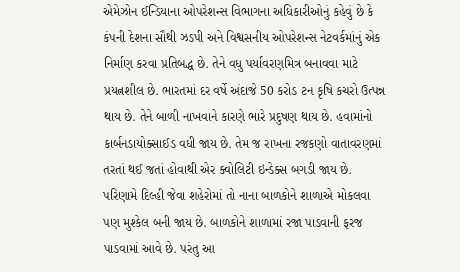એમેઝોન ઈન્ડિયાના ઓપરેશન્સ વિભાગના અધિકારીઓનું કહેવું છે કે કંપની દેશના સૌથી ઝડપી અને વિશ્વસનીય ઓપરેશન્સ નેટવર્કમાંનું એક નિર્માણ કરવા પ્રતિબદ્ધ છે. તેને વધુ પર્યાવરણમિત્ર બનાવવા માટે પ્રયત્નશીલ છે. ભારતમાં દર વર્ષે અંદાજે 50 કરોડ ટન કૃષિ કચરો ઉત્પન્ન થાય છે. તેને બાળી નાખવાને કારણે ભારે પ્રદુષણ થાય છે. હવામાંનો કાર્બનડાયોક્સાઈડ વધી જાય છે. તેમ જ રાખના રજકણો વાતાવરણમાં તરતાં થઈ જતાં હોવાથી એર ક્વોલિટી ઇન્ડેક્સ બગડી જાય છે. પરિણામે દિલ્હી જેવા શહેરોમાં તો નાના બાળકોને શાળાએ મોકલવા પણ મુશ્કેલ બની જાય છે. બાળકોને શાળામાં રજા પાડવાની ફરજ પાડવામાં આવે છે. પરંતુ આ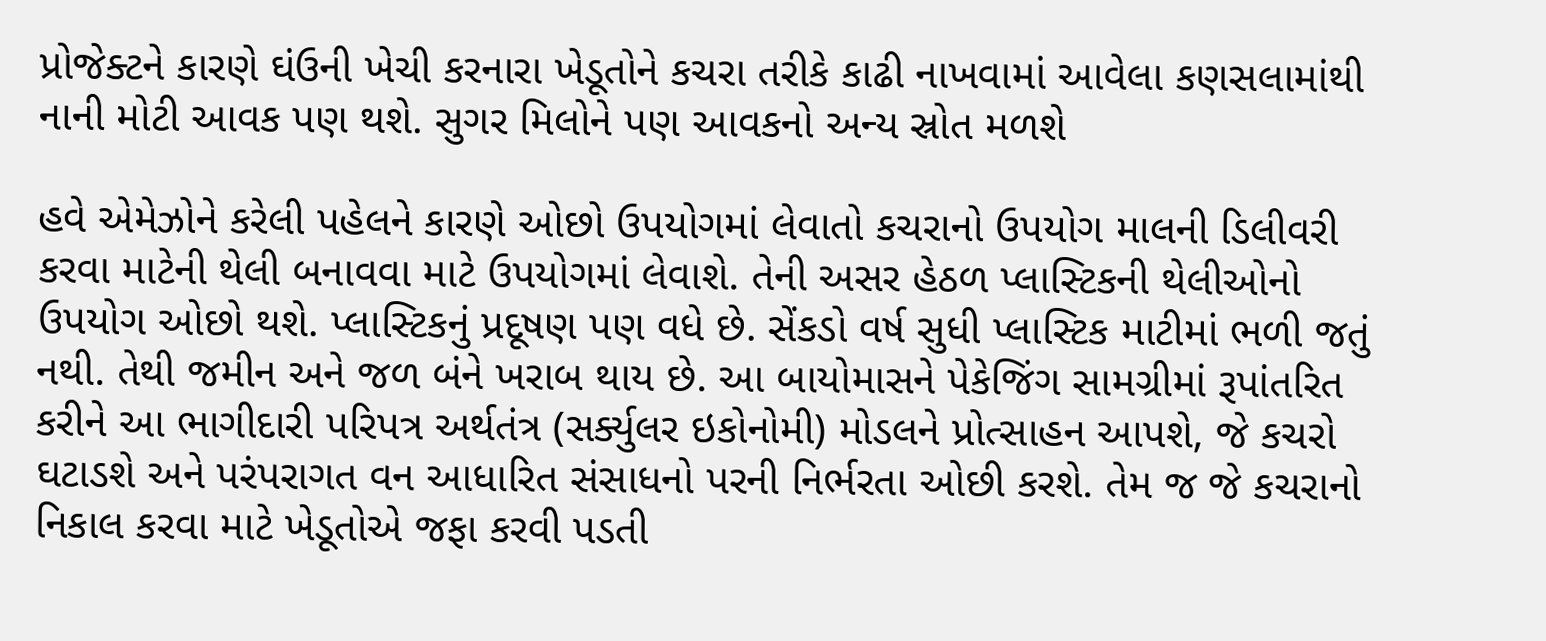પ્રોજેક્ટને કારણે ઘંઉની ખેચી કરનારા ખેડૂતોને કચરા તરીકે કાઢી નાખવામાં આવેલા કણસલામાંથી નાની મોટી આવક પણ થશે. સુગર મિલોને પણ આવકનો અન્ય સ્રોત મળશે

હવે એમેઝોને કરેલી પહેલને કારણે ઓછો ઉપયોગમાં લેવાતો કચરાનો ઉપયોગ માલની ડિલીવરી કરવા માટેની થેલી બનાવવા માટે ઉપયોગમાં લેવાશે. તેની અસર હેઠળ પ્લાસ્ટિકની થેલીઓનો ઉપયોગ ઓછો થશે. પ્લાસ્ટિકનું પ્રદૂષણ પણ વધે છે. સેંકડો વર્ષ સુધી પ્લાસ્ટિક માટીમાં ભળી જતું નથી. તેથી જમીન અને જળ બંને ખરાબ થાય છે. આ બાયોમાસને પેકેજિંગ સામગ્રીમાં રૂપાંતરિત કરીને આ ભાગીદારી પરિપત્ર અર્થતંત્ર (સર્ક્યુલર ઇકોનોમી) મોડલને પ્રોત્સાહન આપશે, જે કચરો ઘટાડશે અને પરંપરાગત વન આધારિત સંસાધનો પરની નિર્ભરતા ઓછી કરશે. તેમ જ જે કચરાનો નિકાલ કરવા માટે ખેડૂતોએ જફા કરવી પડતી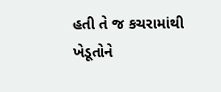હતી તે જ કચરામાંથી ખેડૂતોને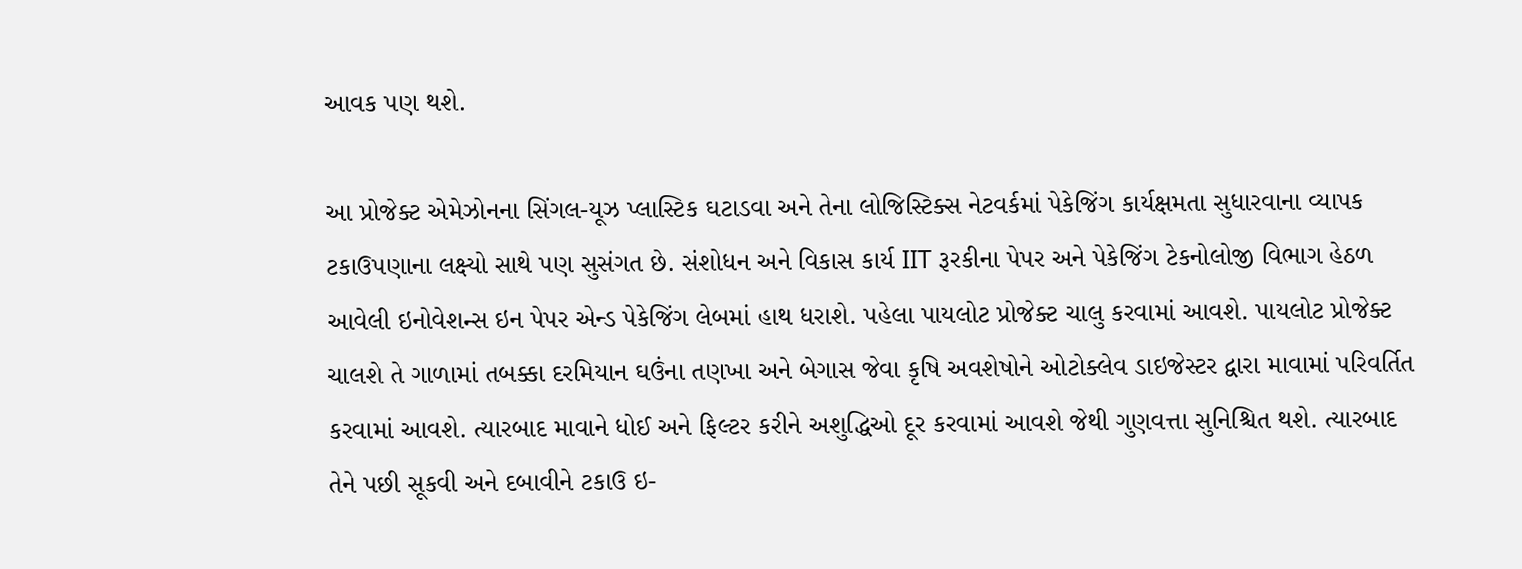આવક પણ થશે.

આ પ્રોજેક્ટ એમેઝોનના સિંગલ-યૂઝ પ્લાસ્ટિક ઘટાડવા અને તેના લોજિસ્ટિક્સ નેટવર્કમાં પેકેજિંગ કાર્યક્ષમતા સુધારવાના વ્યાપક ટકાઉપણાના લક્ષ્યો સાથે પણ સુસંગત છે. સંશોધન અને વિકાસ કાર્ય IIT રૂરકીના પેપર અને પેકેજિંગ ટેકનોલોજી વિભાગ હેઠળ આવેલી ઇનોવેશન્સ ઇન પેપર એન્ડ પેકેજિંગ લેબમાં હાથ ધરાશે. પહેલા પાયલોટ પ્રોજેક્ટ ચાલુ કરવામાં આવશે. પાયલોટ પ્રોજેક્ટ ચાલશે તે ગાળામાં તબક્કા દરમિયાન ઘઉંના તણખા અને બેગાસ જેવા કૃષિ અવશેષોને ઓટોક્લેવ ડાઇજેસ્ટર દ્વારા માવામાં પરિવર્તિત કરવામાં આવશે. ત્યારબાદ માવાને ધોઈ અને ફિલ્ટર કરીને અશુદ્ધિઓ દૂર કરવામાં આવશે જેથી ગુણવત્તા સુનિશ્ચિત થશે. ત્યારબાદ તેને પછી સૂકવી અને દબાવીને ટકાઉ ઇ-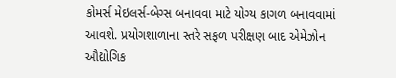કોમર્સ મેઇલર્સ-બેગ્સ બનાવવા માટે યોગ્ય કાગળ બનાવવામાં આવશે. પ્રયોગશાળાના સ્તરે સફળ પરીક્ષણ બાદ એમેઝોન ઔદ્યોગિક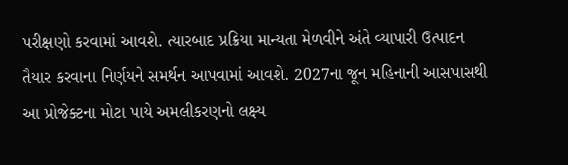પરીક્ષણો કરવામાં આવશે. ત્યારબાદ પ્રક્રિયા માન્યતા મેળવીને અંતે વ્યાપારી ઉત્પાદન તૈયાર કરવાના નિર્ણયને સમર્થન આપવામાં આવશે. 2027ના જૂન મહિનાની આસપાસથી આ પ્રોજેક્ટના મોટા પાયે અમલીકરણનો લક્ષ્ય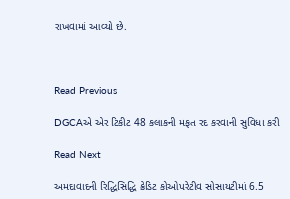રાખવામાં આવ્યો છે.



Read Previous

DGCAએ એર ટિકીટ 48 કલાકની મફત રદ કરવાની સુવિધા કરી

Read Next

અમદાવાદની રિદ્ધિસિદ્ધિ ક્રેડિટ કોઓપરેટીવ સોસાયટીમાં 6.5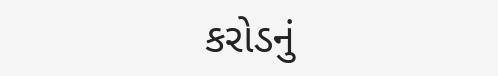કરોડનું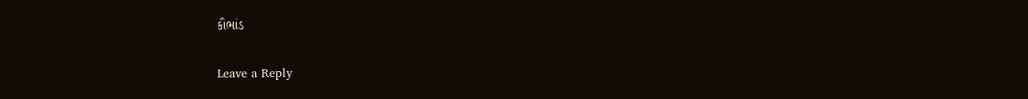કૌભાંડ

Leave a Reply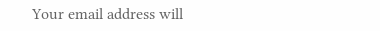Your email address will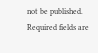not be published. Required fields are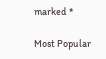marked *

Most Popular